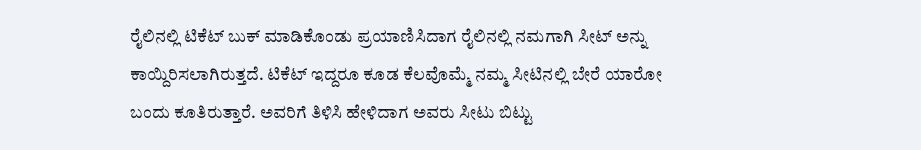ರೈಲಿನಲ್ಲಿ ಟಿಕೆಟ್ ಬುಕ್ ಮಾಡಿಕೊಂಡು ಪ್ರಯಾಣಿಸಿದಾಗ ರೈಲಿನಲ್ಲಿ ನಮಗಾಗಿ ಸೀಟ್ ಅನ್ನು ಕಾಯ್ದಿರಿಸಲಾಗಿರುತ್ತದೆ. ಟಿಕೆಟ್ ಇದ್ದರೂ ಕೂಡ ಕೆಲವೊಮ್ಮೆ ನಮ್ಮ ಸೀಟಿನಲ್ಲಿ ಬೇರೆ ಯಾರೋ ಬಂದು ಕೂತಿರುತ್ತಾರೆ. ಅವರಿಗೆ ತಿಳಿಸಿ ಹೇಳಿದಾಗ ಅವರು ಸೀಟು ಬಿಟ್ಟು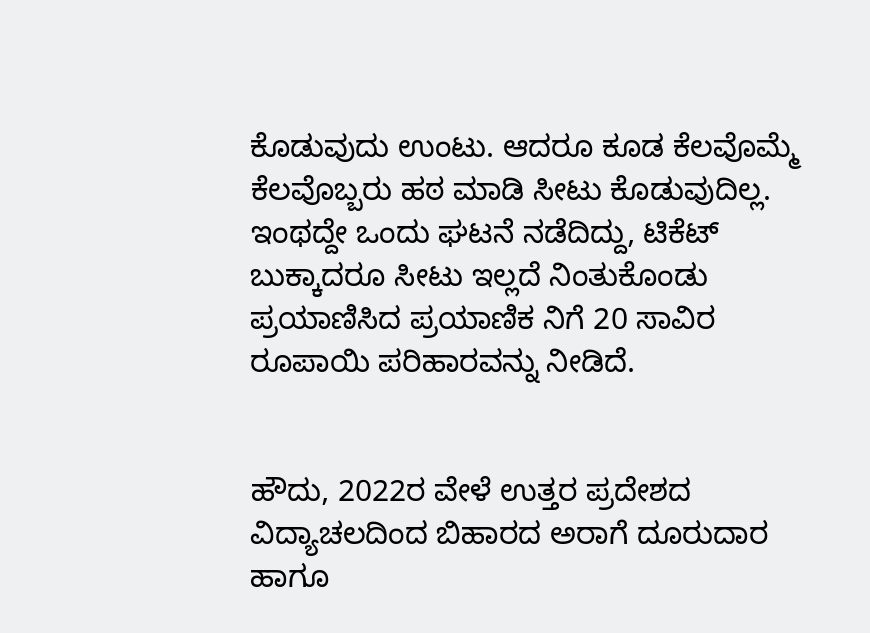ಕೊಡುವುದು ಉಂಟು. ಆದರೂ ಕೂಡ ಕೆಲವೊಮ್ಮೆ ಕೆಲವೊಬ್ಬರು ಹಠ ಮಾಡಿ ಸೀಟು ಕೊಡುವುದಿಲ್ಲ. ಇಂಥದ್ದೇ ಒಂದು ಘಟನೆ ನಡೆದಿದ್ದು, ಟಿಕೆಟ್ ಬುಕ್ಕಾದರೂ ಸೀಟು ಇಲ್ಲದೆ ನಿಂತುಕೊಂಡು ಪ್ರಯಾಣಿಸಿದ ಪ್ರಯಾಣಿಕ ನಿಗೆ 20 ಸಾವಿರ ರೂಪಾಯಿ ಪರಿಹಾರವನ್ನು ನೀಡಿದೆ.


ಹೌದು, 2022ರ ವೇಳೆ ಉತ್ತರ ಪ್ರದೇಶದ ವಿದ್ಯಾಚಲದಿಂದ ಬಿಹಾರದ ಅರಾಗೆ ದೂರುದಾರ ಹಾಗೂ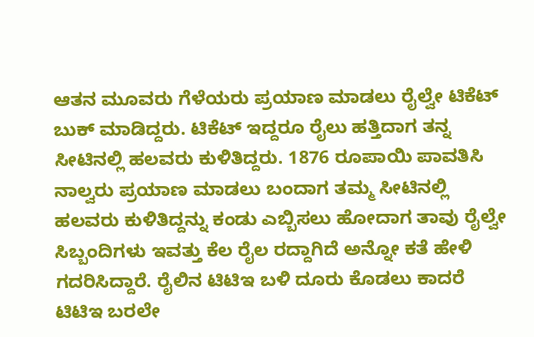ಆತನ ಮೂವರು ಗೆಳೆಯರು ಪ್ರಯಾಣ ಮಾಡಲು ರೈಲ್ವೇ ಟಿಕೆಟ್ ಬುಕ್ ಮಾಡಿದ್ದರು. ಟಿಕೆಟ್ ಇದ್ದರೂ ರೈಲು ಹತ್ತಿದಾಗ ತನ್ನ ಸೀಟಿನಲ್ಲಿ ಹಲವರು ಕುಳಿತಿದ್ದರು. 1876 ರೂಪಾಯಿ ಪಾವತಿಸಿ ನಾಲ್ವರು ಪ್ರಯಾಣ ಮಾಡಲು ಬಂದಾಗ ತಮ್ಮ ಸೀಟಿನಲ್ಲಿ ಹಲವರು ಕುಳಿತಿದ್ದನ್ನು ಕಂಡು ಎಬ್ಬಿಸಲು ಹೋದಾಗ ತಾವು ರೈಲ್ವೇ ಸಿಬ್ಬಂದಿಗಳು ಇವತ್ತು ಕೆಲ ರೈಲ ರದ್ದಾಗಿದೆ ಅನ್ನೋ ಕತೆ ಹೇಳಿ ಗದರಿಸಿದ್ದಾರೆ. ರೈಲಿನ ಟಿಟಿಇ ಬಳಿ ದೂರು ಕೊಡಲು ಕಾದರೆ ಟಿಟಿಇ ಬರಲೇ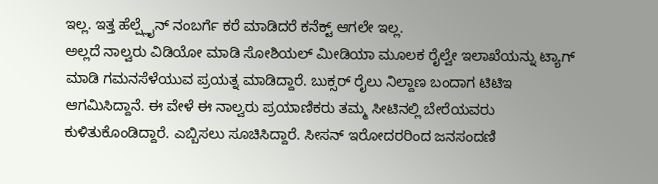ಇಲ್ಲ. ಇತ್ತ ಹೆಲ್ಪ್ಲೈನ್ ನಂಬರ್ಗೆ ಕರೆ ಮಾಡಿದರೆ ಕನೆಕ್ಟ್ ಆಗಲೇ ಇಲ್ಲ.
ಅಲ್ಲದೆ ನಾಲ್ವರು ವಿಡಿಯೋ ಮಾಡಿ ಸೋಶಿಯಲ್ ಮೀಡಿಯಾ ಮೂಲಕ ರೈಲ್ವೇ ಇಲಾಖೆಯನ್ನು ಟ್ಯಾಗ್ ಮಾಡಿ ಗಮನಸೆಳೆಯುವ ಪ್ರಯತ್ನ ಮಾಡಿದ್ದಾರೆ. ಬುಕ್ಸರ್ ರೈಲು ನಿಲ್ದಾಣ ಬಂದಾಗ ಟಿಟಿಇ ಆಗಮಿಸಿದ್ದಾನೆ. ಈ ವೇಳೆ ಈ ನಾಲ್ವರು ಪ್ರಯಾಣಿಕರು ತಮ್ಮ ಸೀಟಿನಲ್ಲಿ ಬೇರೆಯವರು ಕುಳಿತುಕೊಂಡಿದ್ದಾರೆ. ಎಬ್ಬಿಸಲು ಸೂಚಿಸಿದ್ದಾರೆ. ಸೀಸನ್ ಇರೋದರರಿಂದ ಜನಸಂದಣಿ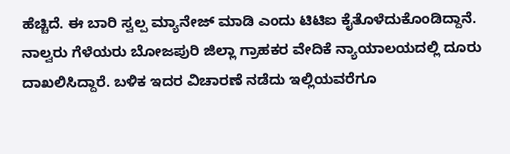ಹೆಚ್ಚಿದೆ. ಈ ಬಾರಿ ಸ್ವಲ್ಪ ಮ್ಯಾನೇಜ್ ಮಾಡಿ ಎಂದು ಟಿಟಿಐ ಕೈತೊಳೆದುಕೊಂಡಿದ್ದಾನೆ. ನಾಲ್ವರು ಗೆಳೆಯರು ಬೋಜಪುರಿ ಜಿಲ್ಲಾ ಗ್ರಾಹಕರ ವೇದಿಕೆ ನ್ಯಾಯಾಲಯದಲ್ಲಿ ದೂರು ದಾಖಲಿಸಿದ್ದಾರೆ. ಬಳಿಕ ಇದರ ವಿಚಾರಣೆ ನಡೆದು ಇಲ್ಲಿಯವರೆಗೂ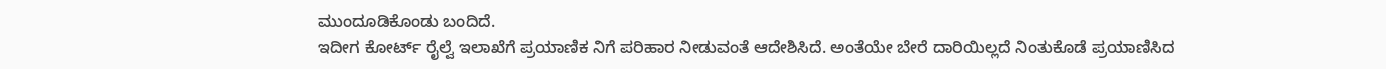ಮುಂದೂಡಿಕೊಂಡು ಬಂದಿದೆ.
ಇದೀಗ ಕೋರ್ಟ್ ರೈಲ್ವೆ ಇಲಾಖೆಗೆ ಪ್ರಯಾಣಿಕ ನಿಗೆ ಪರಿಹಾರ ನೀಡುವಂತೆ ಆದೇಶಿಸಿದೆ. ಅಂತೆಯೇ ಬೇರೆ ದಾರಿಯಿಲ್ಲದೆ ನಿಂತುಕೊಡೆ ಪ್ರಯಾಣಿಸಿದ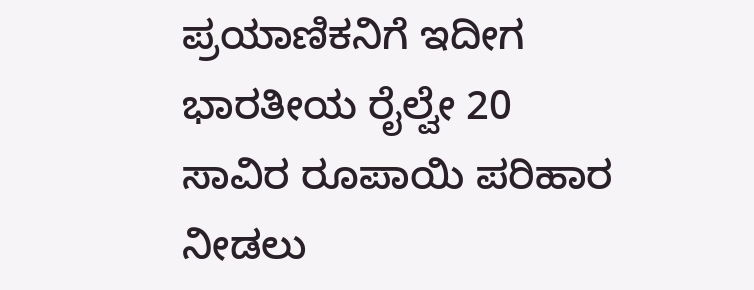ಪ್ರಯಾಣಿಕನಿಗೆ ಇದೀಗ ಭಾರತೀಯ ರೈಲ್ವೇ 20 ಸಾವಿರ ರೂಪಾಯಿ ಪರಿಹಾರ ನೀಡಲು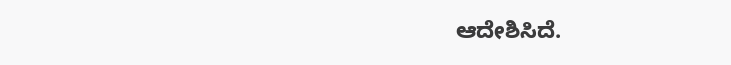ಆದೇಶಿಸಿದೆ.